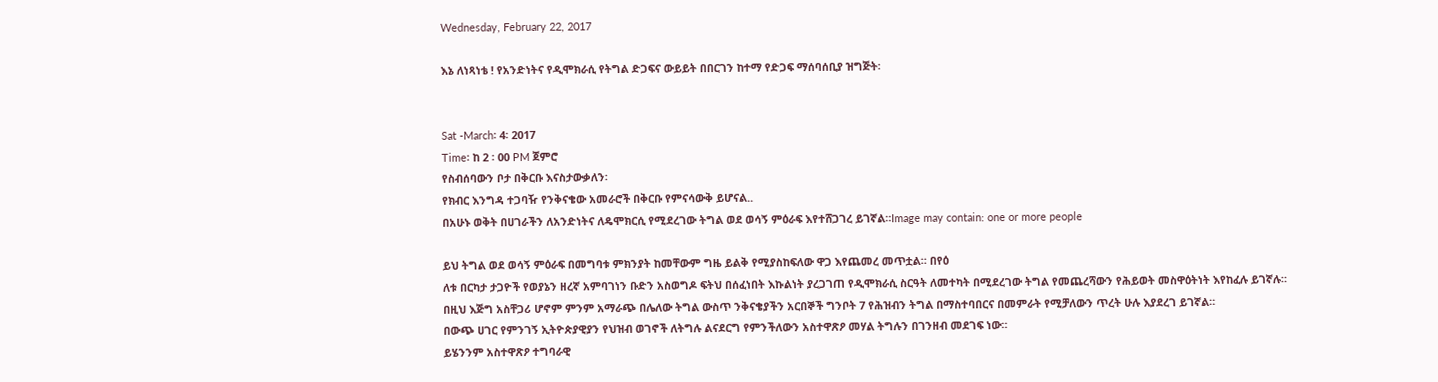Wednesday, February 22, 2017

እኔ ለነጻነቴ ! የአንድነትና የዲሞክራሲ የትግል ድጋፍና ውይይት በበርገን ከተማ የድጋፍ ማሰባሰቢያ ዝግጅት፡


Sat -March፡ 4፡ 2017
Time፡ ከ 2 ፡ 00 PM ጀምሮ
የስብሰባውን ቦታ በቅርቡ እናስታውቃለን፡
የክብር እንግዳ ተጋባዥ የንቅናቄው አመራሮች በቅርቡ የምናሳውቅ ይሆናል..
በአሁኑ ወቅት በሀገራችን ለአንድነትና ለዴሞክርሲ የሚደረገው ትግል ወደ ወሳኝ ምዕራፍ እየተሸጋገረ ይገኛል።Image may contain: one or more people

ይህ ትግል ወደ ወሳኝ ምዕራፍ በመግባቱ ምክንያት ከመቸውም ግዜ ይልቅ የሚያስከፍለው ዋጋ እየጨመረ መጥቷል። በየዕ
ለቱ በርካታ ታጋዮች የወያኔን ዘረኛ አምባገነን ቡድን አስወግዶ ፍትህ በሰፈነበት እኩልነት ያረጋገጠ የዲሞክራሲ ስርዓት ለመተካት በሚደረገው ትግል የመጨረሻውን የሕይወት መስዋዕትነት እየከፈሉ ይገኛሉ።
በዚህ እጅግ አስቸጋሪ ሆኖም ምንም አማራጭ በሌለው ትግል ውስጥ ንቅናቄያችን አርበኞች ግንቦት 7 የሕዝብን ትግል በማስተባበርና በመምራት የሚቻለውን ጥረት ሁሉ እያደረገ ይገኛል።
በውጭ ሀገር የምንገኝ ኢትዮጵያዊያን የህዝብ ወገኖች ለትግሉ ልናደርግ የምንችለውን አስተዋጽዖ መሃል ትግሉን በገንዘብ መደገፍ ነው።
ይሄንንም አስተዋጽዖ ተግባራዊ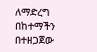ለማድረግ በከተማችን በተዘጋጀው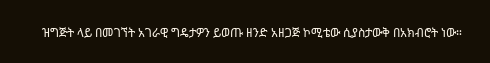ዝግጅት ላይ በመገኘት አገራዊ ግዴታዎን ይወጡ ዘንድ አዘጋጅ ኮሚቴው ሲያስታውቅ በአክብሮት ነው።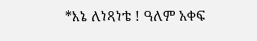*እኔ ለነጻነቴ ! ዓለም አቀፍ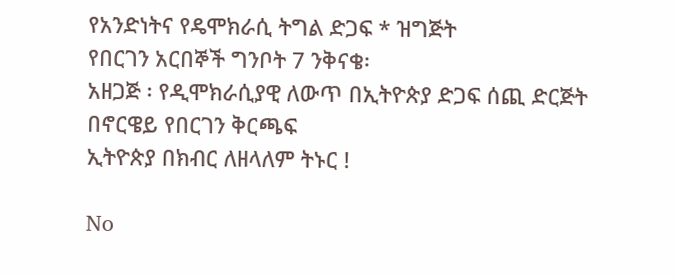የአንድነትና የዴሞክራሲ ትግል ድጋፍ * ዝግጅት
የበርገን አርበኞች ግንቦት 7 ንቅናቄ፡
አዘጋጅ ፡ የዲሞክራሲያዊ ለውጥ በኢትዮጵያ ድጋፍ ሰጪ ድርጅት በኖርዌይ የበርገን ቅርጫፍ
ኢትዮጵያ በክብር ለዘላለም ትኑር !

No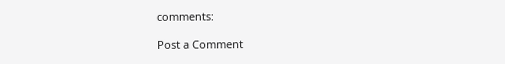comments:

Post a Comment